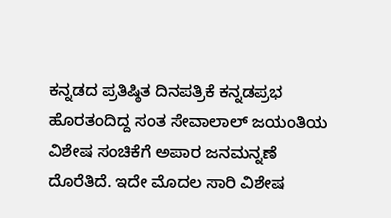ಕನ್ನಡದ ಪ್ರತಿಷ್ಠಿತ ದಿನಪತ್ರಿಕೆ ಕನ್ನಡಪ್ರಭ ಹೊರತಂದಿದ್ದ ಸಂತ ಸೇವಾಲಾಲ್ ಜಯಂತಿಯ ವಿಶೇಷ ಸಂಚಿಕೆಗೆ ಅಪಾರ ಜನಮನ್ನಣೆ ದೊರೆತಿದೆ. ಇದೇ ಮೊದಲ ಸಾರಿ ವಿಶೇಷ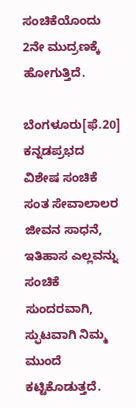ಸಂಚಿಕೆಯೊಂದು 2ನೇ ಮುದ್ರಣಕ್ಕೆ ಹೋಗುತ್ತಿದೆ.

ಬೆಂಗಳೂರು[ಫೆ.20] ಕನ್ನಡಪ್ರಭದ ವಿಶೇಷ ಸಂಚಿಕೆ ಸಂತ ಸೇವಾಲಾಲರ ಜೀವನ ಸಾಧನೆ, ಇತಿಹಾಸ ಎಲ್ಲವನ್ನು ಸಂಚಿಕೆ ಸುಂದರವಾಗಿ, ಸ್ಫುಟವಾಗಿ ನಿಮ್ಮ ಮುಂದೆ ಕಟ್ಟಿಕೊಡುತ್ತದೆ.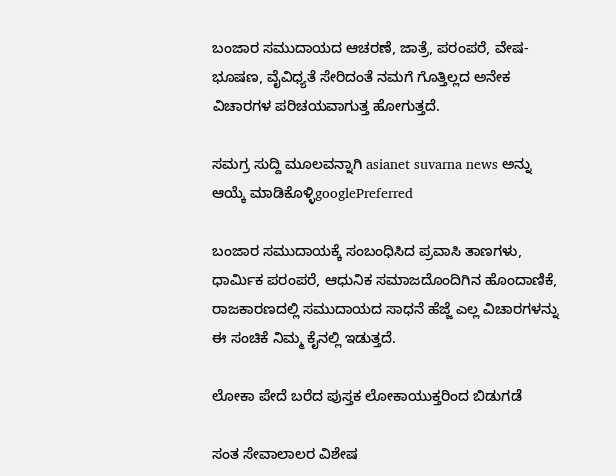ಬಂಜಾರ ಸಮುದಾಯದ ಆಚರಣೆ, ಜಾತ್ರೆ, ಪರಂಪರೆ, ವೇಷ-ಭೂಷಣ, ವೈವಿಧ್ಯತೆ ಸೇರಿದಂತೆ ನಮಗೆ ಗೊತ್ತಿಲ್ಲದ ಅನೇಕ ವಿಚಾರಗಳ ಪರಿಚಯವಾಗುತ್ತ ಹೋಗುತ್ತದೆ.

ಸಮಗ್ರ ಸುದ್ದಿ ಮೂಲವನ್ನಾಗಿ asianet suvarna news ಅನ್ನು ಆಯ್ಕೆ ಮಾಡಿಕೊಳ್ಳಿgooglePreferred

ಬಂಜಾರ ಸಮುದಾಯಕ್ಕೆ ಸಂಬಂಧಿಸಿದ ಪ್ರವಾಸಿ ತಾಣಗಳು, ಧಾರ್ಮಿಕ ಪರಂಪರೆ, ಆಧುನಿಕ ಸಮಾಜದೊಂದಿಗಿನ ಹೊಂದಾಣಿಕೆ, ರಾಜಕಾರಣದಲ್ಲಿ ಸಮುದಾಯದ ಸಾಧನೆ ಹೆಜ್ಜೆ ಎಲ್ಲ ವಿಚಾರಗಳನ್ನು ಈ ಸಂಚಿಕೆ ನಿಮ್ಮ ಕೈನಲ್ಲಿ ಇಡುತ್ತದೆ.

ಲೋಕಾ ಪೇದೆ ಬರೆದ ಪುಸ್ತಕ ಲೋಕಾಯುಕ್ತರಿಂದ ಬಿಡುಗಡೆ

ಸಂತ ಸೇವಾಲಾಲರ ವಿಶೇಷ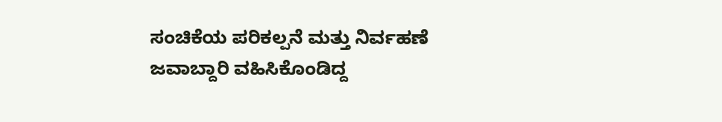ಸಂಚಿಕೆಯ ಪರಿಕಲ್ಪನೆ ಮತ್ತು ನಿರ್ವಹಣೆ ಜವಾಬ್ದಾರಿ ವಹಿಸಿಕೊಂಡಿದ್ದ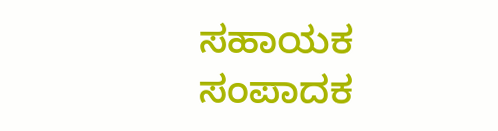ಸಹಾಯಕ ಸಂಪಾದಕ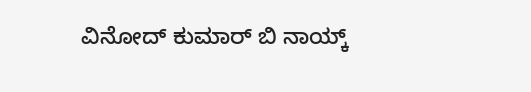ವಿನೋದ್ ಕುಮಾರ್ ಬಿ ನಾಯ್ಕ್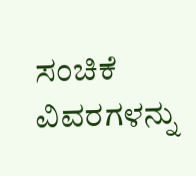ಸಂಚಿಕೆ ವಿವರಗಳನ್ನು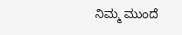ನಿಮ್ಮ ಮುಂದೆ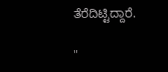ತೆರೆದಿಟ್ಟಿದ್ದಾರೆ.

"